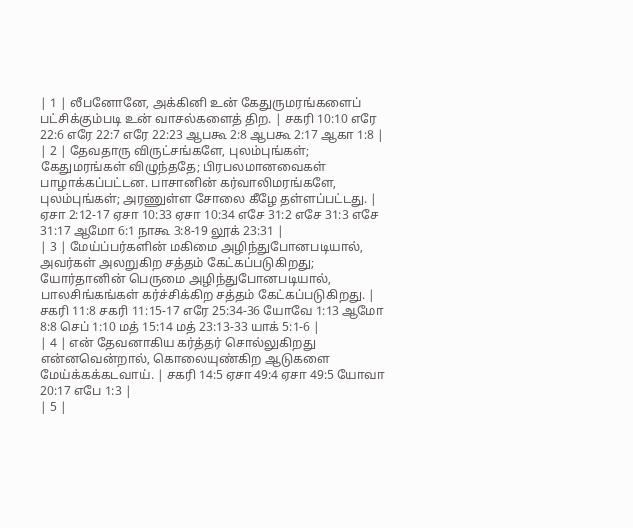| 1 | லீபனோனே, அக்கினி உன் கேதுருமரங்களைப் பட்சிக்கும்படி உன் வாசல்களைத் திற. | சகரி 10:10 எரே 22:6 எரே 22:7 எரே 22:23 ஆபகூ 2:8 ஆபகூ 2:17 ஆகா 1:8 |
| 2 | தேவதாரு விருட்சங்களே, புலம்புங்கள்; கேதுமரங்கள் விழுந்ததே; பிரபலமானவைகள் பாழாக்கப்பட்டன. பாசானின் கர்வாலிமரங்களே, புலம்புங்கள்; அரணுள்ள சோலை கீழே தள்ளப்பட்டது. | ஏசா 2:12-17 ஏசா 10:33 ஏசா 10:34 எசே 31:2 எசே 31:3 எசே 31:17 ஆமோ 6:1 நாகூ 3:8-19 லூக் 23:31 |
| 3 | மேய்ப்பர்களின் மகிமை அழிந்துபோனபடியால், அவர்கள் அலறுகிற சத்தம் கேட்கப்படுகிறது; யோர்தானின் பெருமை அழிந்துபோனபடியால், பாலசிங்கங்கள் கர்ச்சிக்கிற சத்தம் கேட்கப்படுகிறது. | சகரி 11:8 சகரி 11:15-17 எரே 25:34-36 யோவே 1:13 ஆமோ 8:8 செப் 1:10 மத் 15:14 மத் 23:13-33 யாக் 5:1-6 |
| 4 | என் தேவனாகிய கர்த்தர் சொல்லுகிறது என்னவென்றால், கொலையுண்கிற ஆடுகளை மேய்க்கக்கடவாய். | சகரி 14:5 ஏசா 49:4 ஏசா 49:5 யோவா 20:17 எபே 1:3 |
| 5 |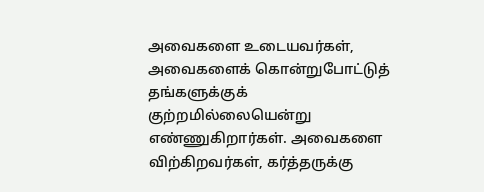அவைகளை உடையவர்கள், அவைகளைக் கொன்றுபோட்டுத் தங்களுக்குக் குற்றமில்லையென்று எண்ணுகிறார்கள். அவைகளை விற்கிறவர்கள், கர்த்தருக்கு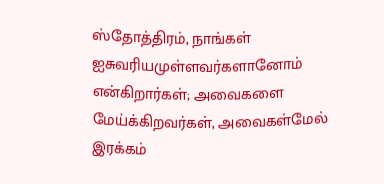ஸ்தோத்திரம், நாங்கள் ஐசுவரியமுள்ளவர்களானோம் என்கிறார்கள்; அவைகளை மேய்க்கிறவர்கள், அவைகள்மேல் இரக்கம்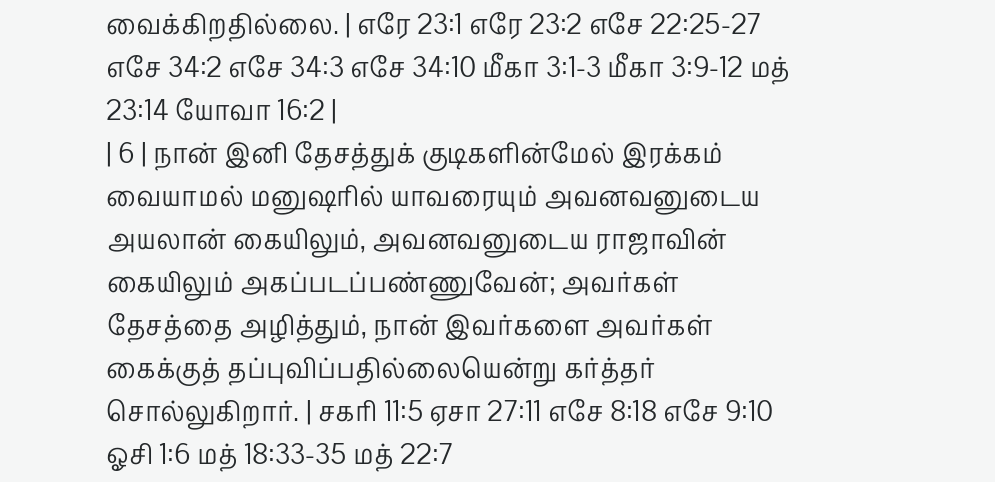வைக்கிறதில்லை. | எரே 23:1 எரே 23:2 எசே 22:25-27 எசே 34:2 எசே 34:3 எசே 34:10 மீகா 3:1-3 மீகா 3:9-12 மத் 23:14 யோவா 16:2 |
| 6 | நான் இனி தேசத்துக் குடிகளின்மேல் இரக்கம் வையாமல் மனுஷரில் யாவரையும் அவனவனுடைய அயலான் கையிலும், அவனவனுடைய ராஜாவின் கையிலும் அகப்படப்பண்ணுவேன்; அவர்கள் தேசத்தை அழித்தும், நான் இவர்களை அவர்கள் கைக்குத் தப்புவிப்பதில்லையென்று கர்த்தர் சொல்லுகிறார். | சகரி 11:5 ஏசா 27:11 எசே 8:18 எசே 9:10 ஓசி 1:6 மத் 18:33-35 மத் 22:7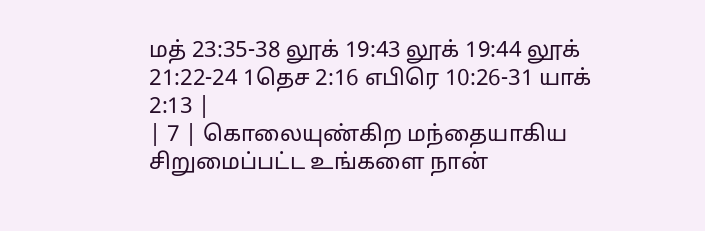மத் 23:35-38 லூக் 19:43 லூக் 19:44 லூக் 21:22-24 1தெச 2:16 எபிரெ 10:26-31 யாக் 2:13 |
| 7 | கொலையுண்கிற மந்தையாகிய சிறுமைப்பட்ட உங்களை நான்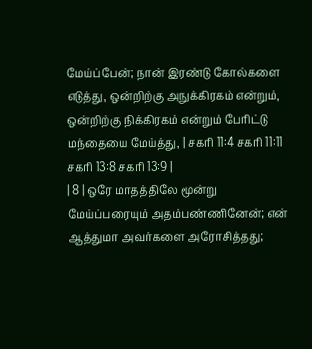மேய்ப்பேன்; நான் இரண்டு கோல்களை எடுத்து, ஒன்றிற்கு அநுக்கிரகம் என்றும், ஒன்றிற்கு நிக்கிரகம் என்றும் பேரிட்டு மந்தையை மேய்த்து, | சகரி 11:4 சகரி 11:11 சகரி 13:8 சகரி 13:9 |
| 8 | ஒரே மாதத்திலே மூன்று மேய்ப்பரையும் அதம்பண்ணினேன்; என் ஆத்துமா அவர்களை அரோசித்தது;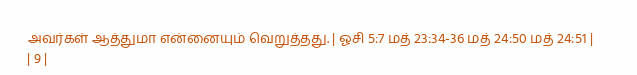அவர்கள் ஆத்துமா என்னையும் வெறுத்தது. | ஓசி 5:7 மத் 23:34-36 மத் 24:50 மத் 24:51 |
| 9 |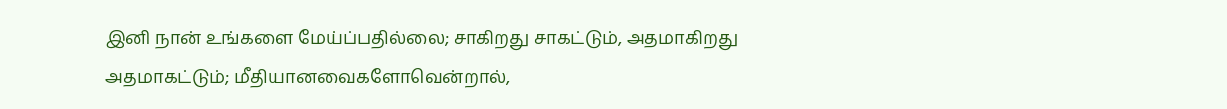இனி நான் உங்களை மேய்ப்பதில்லை; சாகிறது சாகட்டும், அதமாகிறது அதமாகட்டும்; மீதியானவைகளோவென்றால்,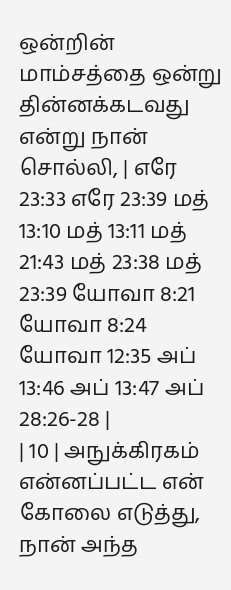ஒன்றின் மாம்சத்தை ஒன்று தின்னக்கடவது என்று நான் சொல்லி, | எரே 23:33 எரே 23:39 மத் 13:10 மத் 13:11 மத் 21:43 மத் 23:38 மத் 23:39 யோவா 8:21 யோவா 8:24 யோவா 12:35 அப் 13:46 அப் 13:47 அப் 28:26-28 |
| 10 | அநுக்கிரகம் என்னப்பட்ட என் கோலை எடுத்து, நான் அந்த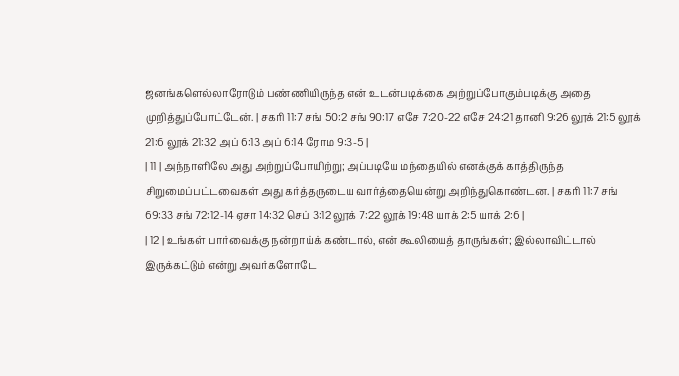ஜனங்களெல்லாரோடும் பண்ணியிருந்த என் உடன்படிக்கை அற்றுப்போகும்படிக்கு அதை முறித்துப்போட்டேன். | சகரி 11:7 சங் 50:2 சங் 90:17 எசே 7:20-22 எசே 24:21 தானி 9:26 லூக் 21:5 லூக் 21:6 லூக் 21:32 அப் 6:13 அப் 6:14 ரோம 9:3-5 |
| 11 | அந்நாளிலே அது அற்றுப்போயிற்று; அப்படியே மந்தையில் எனக்குக் காத்திருந்த சிறுமைப்பட்டவைகள் அது கர்த்தருடைய வார்த்தையென்று அறிந்துகொண்டன. | சகரி 11:7 சங் 69:33 சங் 72:12-14 ஏசா 14:32 செப் 3:12 லூக் 7:22 லூக் 19:48 யாக் 2:5 யாக் 2:6 |
| 12 | உங்கள் பார்வைக்கு நன்றாய்க் கண்டால், என் கூலியைத் தாருங்கள்; இல்லாவிட்டால் இருக்கட்டும் என்று அவர்களோடே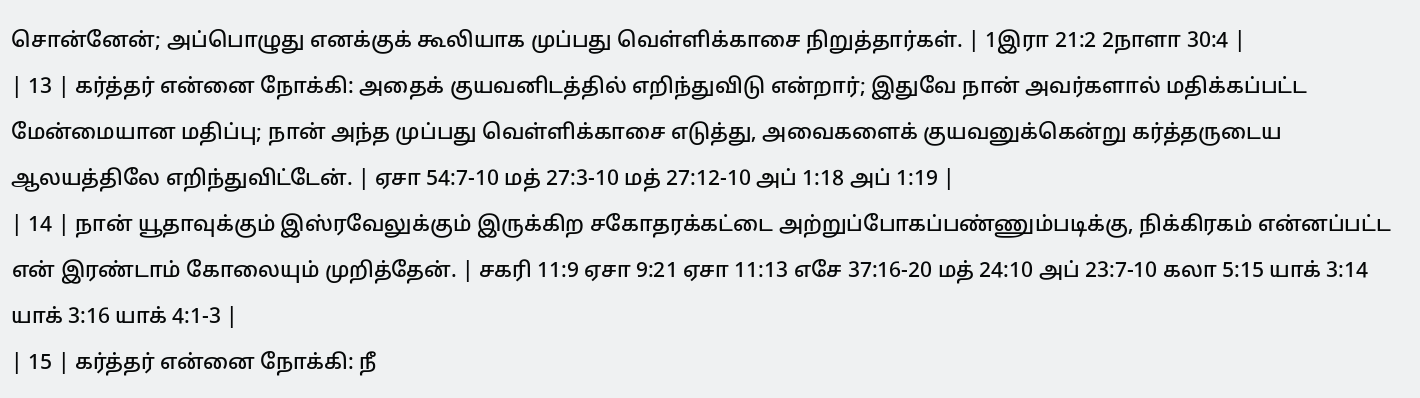சொன்னேன்; அப்பொழுது எனக்குக் கூலியாக முப்பது வெள்ளிக்காசை நிறுத்தார்கள். | 1இரா 21:2 2நாளா 30:4 |
| 13 | கர்த்தர் என்னை நோக்கி: அதைக் குயவனிடத்தில் எறிந்துவிடு என்றார்; இதுவே நான் அவர்களால் மதிக்கப்பட்ட மேன்மையான மதிப்பு; நான் அந்த முப்பது வெள்ளிக்காசை எடுத்து, அவைகளைக் குயவனுக்கென்று கர்த்தருடைய ஆலயத்திலே எறிந்துவிட்டேன். | ஏசா 54:7-10 மத் 27:3-10 மத் 27:12-10 அப் 1:18 அப் 1:19 |
| 14 | நான் யூதாவுக்கும் இஸ்ரவேலுக்கும் இருக்கிற சகோதரக்கட்டை அற்றுப்போகப்பண்ணும்படிக்கு, நிக்கிரகம் என்னப்பட்ட என் இரண்டாம் கோலையும் முறித்தேன். | சகரி 11:9 ஏசா 9:21 ஏசா 11:13 எசே 37:16-20 மத் 24:10 அப் 23:7-10 கலா 5:15 யாக் 3:14 யாக் 3:16 யாக் 4:1-3 |
| 15 | கர்த்தர் என்னை நோக்கி: நீ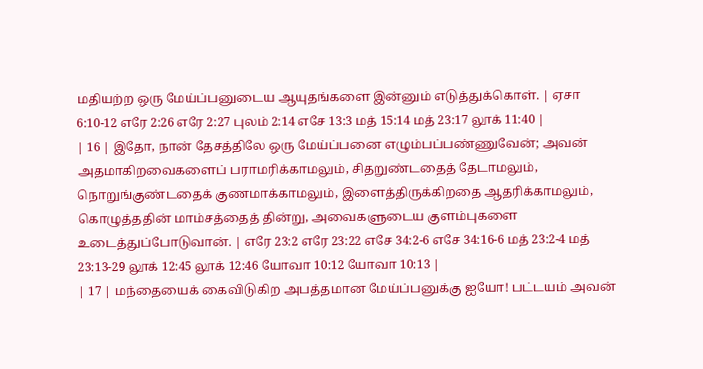மதியற்ற ஒரு மேய்ப்பனுடைய ஆயுதங்களை இன்னும் எடுத்துக்கொள். | ஏசா 6:10-12 எரே 2:26 எரே 2:27 புலம் 2:14 எசே 13:3 மத் 15:14 மத் 23:17 லூக் 11:40 |
| 16 | இதோ, நான் தேசத்திலே ஒரு மேய்ப்பனை எழும்பப்பண்ணுவேன்; அவன் அதமாகிறவைகளைப் பராமரிக்காமலும், சிதறுண்டதைத் தேடாமலும், நொறுங்குண்டதைக் குணமாக்காமலும், இளைத்திருக்கிறதை ஆதரிக்காமலும், கொழுத்ததின் மாம்சத்தைத் தின்று, அவைகளுடைய குளம்புகளை உடைத்துப்போடுவான். | எரே 23:2 எரே 23:22 எசே 34:2-6 எசே 34:16-6 மத் 23:2-4 மத் 23:13-29 லூக் 12:45 லூக் 12:46 யோவா 10:12 யோவா 10:13 |
| 17 | மந்தையைக் கைவிடுகிற அபத்தமான மேய்ப்பனுக்கு ஐயோ! பட்டயம் அவன்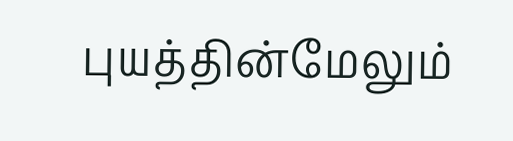புயத்தின்மேலும்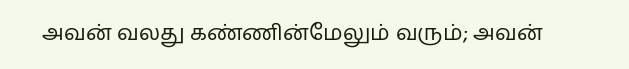அவன் வலது கண்ணின்மேலும் வரும்; அவன்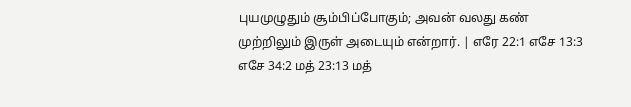புயமுழுதும் சூம்பிப்போகும்; அவன் வலது கண் முற்றிலும் இருள் அடையும் என்றார். | எரே 22:1 எசே 13:3 எசே 34:2 மத் 23:13 மத்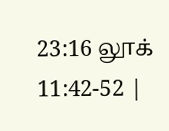23:16 லூக் 11:42-52 |